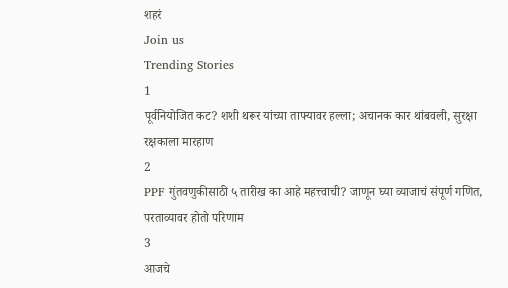शहरं
Join us
Trending Stories
1
पूर्वनियोजित कट? शशी थरूर यांच्या ताफ्यावर हल्ला; अचानक कार थांबवली, सुरक्षा रक्षकाला मारहाण
2
PPF गुंतवणुकीसाठी ५ तारीख का आहे महत्त्वाची? जाणून घ्या व्याजाचं संपूर्ण गणित, परताव्यावर होतो परिणाम
3
आजचे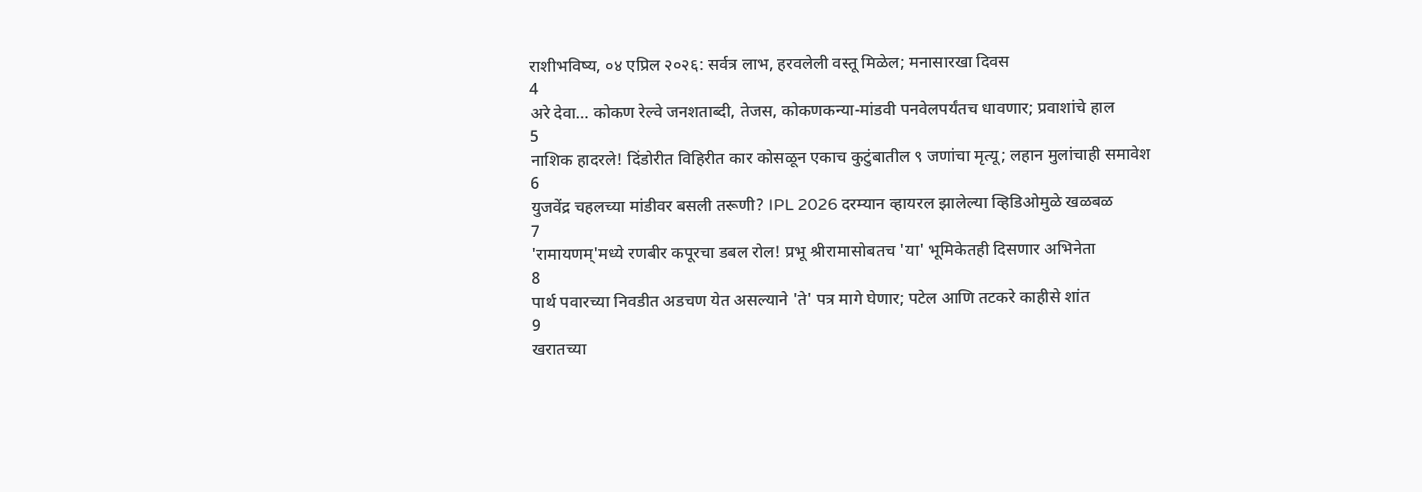राशीभविष्य, ०४ एप्रिल २०२६: सर्वत्र लाभ, हरवलेली वस्तू मिळेल; मनासारखा दिवस
4
अरे देवा… कोकण रेल्वे जनशताब्दी, तेजस, कोकणकन्या-मांडवी पनवेलपर्यंतच धावणार; प्रवाशांचे हाल
5
नाशिक हादरले! दिंडोरीत विहिरीत कार कोसळून एकाच कुटुंबातील ९ जणांचा मृत्यू; लहान मुलांचाही समावेश
6
युजवेंद्र चहलच्या मांडीवर बसली तरूणी? IPL 2026 दरम्यान व्हायरल झालेल्या व्हिडिओमुळे खळबळ
7
'रामायणम्'मध्ये रणबीर कपूरचा डबल रोल! प्रभू श्रीरामासोबतच 'या' भूमिकेतही दिसणार अभिनेता
8
पार्थ पवारच्या निवडीत अडचण येत असल्याने 'ते' पत्र मागे घेणार; पटेल आणि तटकरे काहीसे शांत
9
खरातच्या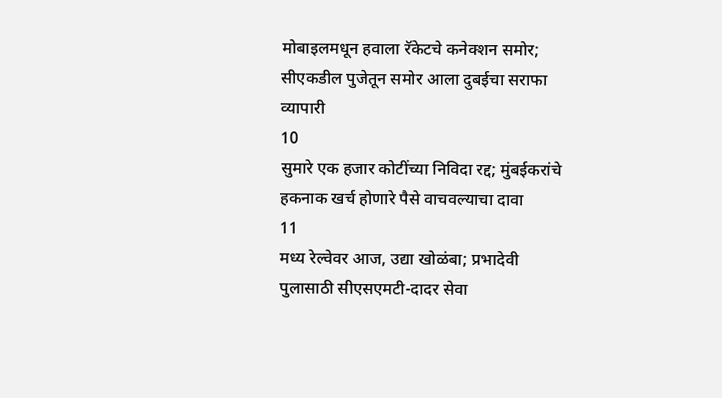मोबाइलमधून हवाला रॅकेटचे कनेक्शन समोर; सीएकडील पुजेतून समोर आला दुबईचा सराफा व्यापारी
10
सुमारे एक हजार कोटींच्या निविदा रद्द; मुंबईकरांचे हकनाक खर्च होणारे पैसे वाचवल्याचा दावा
11
मध्य रेल्वेवर आज, उद्या खोळंबा; प्रभादेवी पुलासाठी सीएसएमटी-दादर सेवा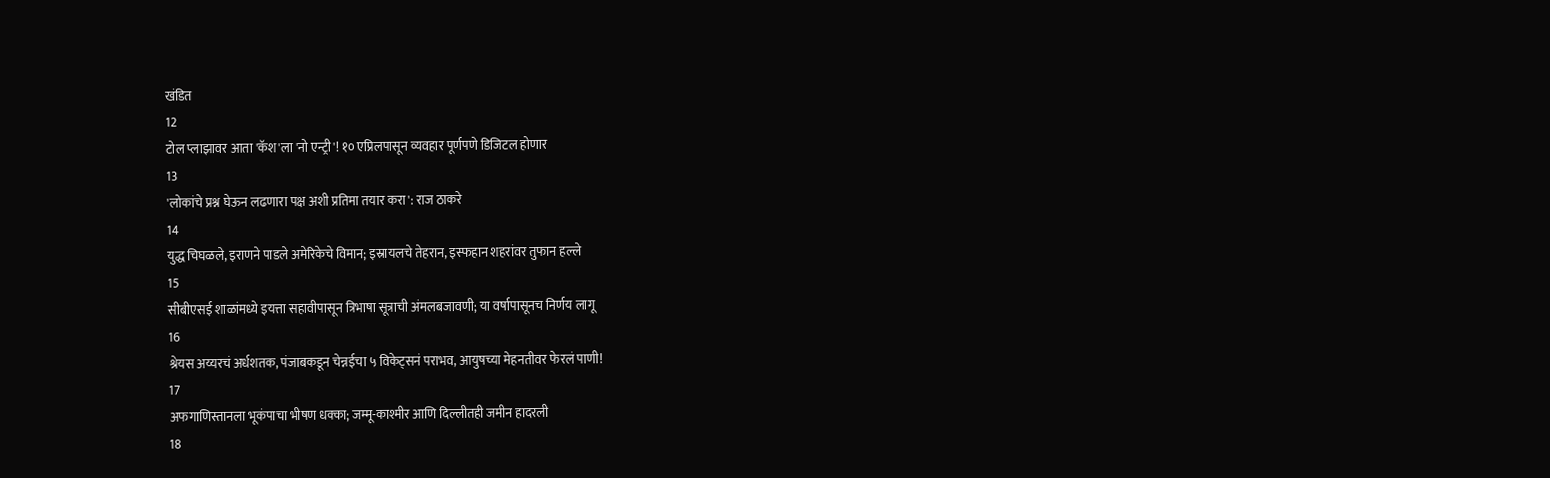खंडित
12
टोल प्लाझावर आता 'कॅश'ला 'नो एन्ट्री'! १० एप्रिलपासून व्यवहार पूर्णपणे डिजिटल होणार
13
'लोकांचे प्रश्न घेऊन लढणारा पक्ष अशी प्रतिमा तयार करा': राज ठाकरे
14
युद्ध चिघळले, इराणने पाडले अमेरिकेचे विमान; इस्रायलचे तेहरान, इस्फहान शहरांवर तुफान हल्ले
15
सीबीएसई शाळांमध्ये इयत्ता सहावीपासून त्रिभाषा सूत्राची अंमलबजावणी; या वर्षापासूनच निर्णय लागू
16
श्रेयस अय्यरचं अर्धशतक, पंजाबकडून चेन्नईचा ५ विकेट्सनं पराभव, आयुषच्या मेहनतीवर फेरलं पाणी!
17
अफगाणिस्तानला भूकंपाचा भीषण धक्का; जम्मू-काश्मीर आणि दिल्लीतही जमीन हादरली
18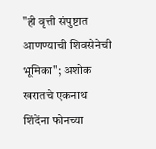"ही वृत्ती संपुष्टात आणण्याची शिवसेनेची भूमिका"; अशोक खरातचे एकनाथ शिंदेंना फोनच्या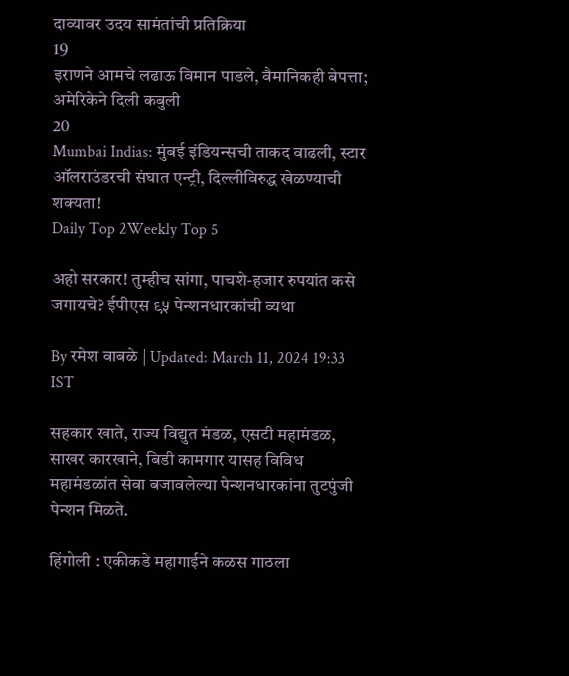दाव्यावर उदय सामंतांची प्रतिक्रिया
19
इराणने आमचे लढाऊ विमान पाडले, वैमानिकही बेपत्ता; अमेरिकेने दिली कबुली
20
Mumbai Indias: मुंबई इंडियन्सची ताकद वाढली, स्टार ऑलराउंडरची संघात एन्ट्री, दिल्लीविरुद्ध खेळण्याची शक्यता!
Daily Top 2Weekly Top 5

अहो सरकार! तुम्हीच सांगा, पाचशे-हजार रुपयांत कसे जगायचे? ईपीएस ९५ पेन्शनधारकांची व्यथा

By रमेश वाबळे | Updated: March 11, 2024 19:33 IST

सहकार खाते, राज्य विद्युत मंडळ, एसटी महामंडळ, साखर कारखाने, बिडी कामगार यासह विविध महामंडळांत सेवा बजावलेल्या पेन्शनधारकांना तुटपुंजी पेन्शन मिळते.

हिंगोली : एकीकडे महागाईने कळस गाठला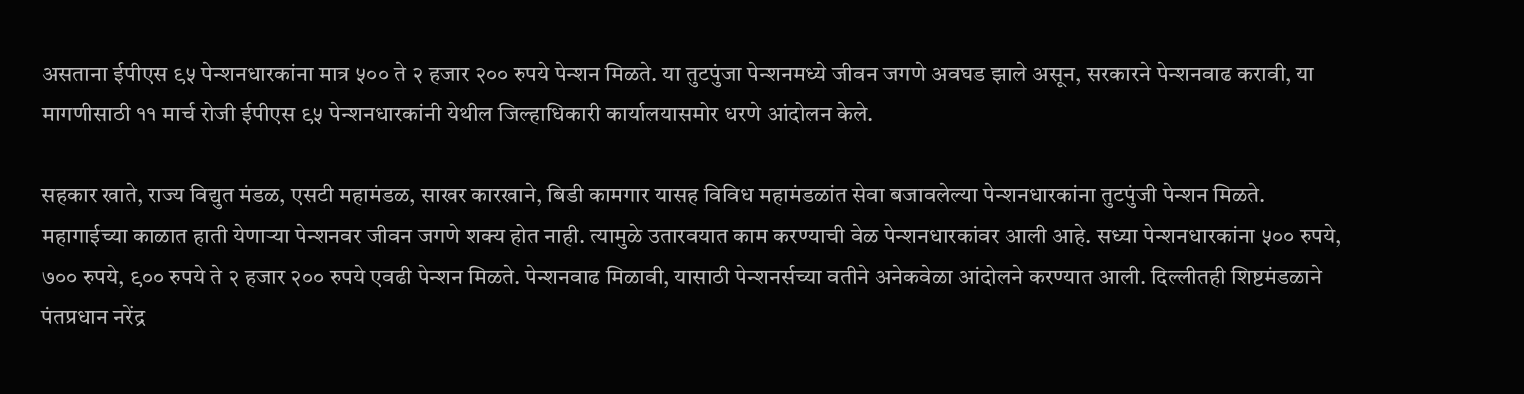असताना ईपीएस ९५ पेन्शनधारकांना मात्र ५०० ते २ हजार २०० रुपये पेन्शन मिळते. या तुटपुंजा पेन्शनमध्ये जीवन जगणे अवघड झाले असून, सरकारने पेन्शनवाढ करावी, या मागणीसाठी ११ मार्च रोजी ईपीएस ९५ पेन्शनधारकांनी येथील जिल्हाधिकारी कार्यालयासमोर धरणे आंदोलन केले.

सहकार खाते, राज्य विद्युत मंडळ, एसटी महामंडळ, साखर कारखाने, बिडी कामगार यासह विविध महामंडळांत सेवा बजावलेल्या पेन्शनधारकांना तुटपुंजी पेन्शन मिळते. महागाईच्या काळात हाती येणाऱ्या पेन्शनवर जीवन जगणे शक्य होत नाही. त्यामुळे उतारवयात काम करण्याची वेळ पेन्शनधारकांवर आली आहे. सध्या पेन्शनधारकांना ५०० रुपये, ७०० रुपये, ९०० रुपये ते २ हजार २०० रुपये एवढी पेन्शन मिळते. पेन्शनवाढ मिळावी, यासाठी पेन्शनर्सच्या वतीने अनेकवेळा आंदोलने करण्यात आली. दिल्लीतही शिष्टमंडळाने पंतप्रधान नरेंद्र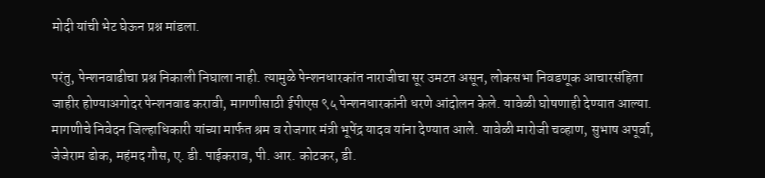मोदी यांची भेट घेऊन प्रश्न मांडला.

परंतु, पेन्शनवाढीचा प्रश्न निकाली निघाला नाही. त्यामुळे पेन्शनधारकांत नाराजीचा सूर उमटत असून, लोकसभा निवडणूक आचारसंहिता जाहीर होण्याअगोदर पेन्शनवाढ करावी, मागणीसाठी ईपीएस ९५ पेन्शनधारकांनी धरणे आंदोलन केले. यावेळी घोषणाही देण्यात आल्या. मागणीचे निवेदन जिल्हाधिकारी यांच्या मार्फत श्रम व रोजगार मंत्री भूपेंद्र यादव यांना देण्यात आले. यावेळी मारोजी चव्हाण, सुभाष अपूर्वा, जेजेराम ढोक, महंमद गौस, ए. डी. पाईकराव, पी. आर. कोटकर, डी.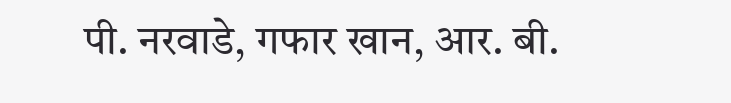पी. नरवाडे, गफार खान, आर. बी.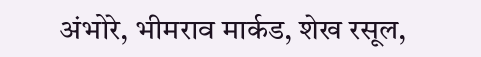अंभोरे, भीमराव मार्कड, शेख रसूल,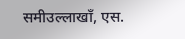समीउल्लाखाँ, एस.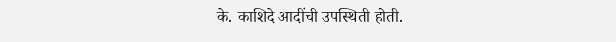के. काशिदे आदींची उपस्थिती होती.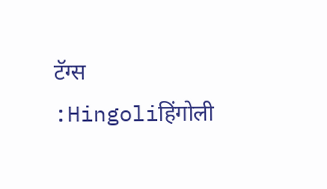टॅग्स :Hingoliहिंगोली